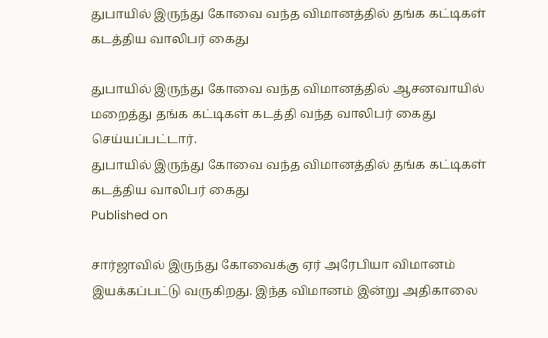துபாயில் இருந்து கோவை வந்த விமானத்தில் தங்க கட்டிகள் கடத்திய வாலிபர் கைது

துபாயில் இருந்து கோவை வந்த விமானத்தில் ஆசனவாயில் மறைத்து தங்க கட்டிகள் கடத்தி வந்த வாலிபர் கைது செய்யப்பட்டார்.
துபாயில் இருந்து கோவை வந்த விமானத்தில் தங்க கட்டிகள் கடத்திய வாலிபர் கைது
Published on

சார்ஜாவில் இருந்து கோவைக்கு ஏர் அரேபியா விமானம் இயக்கப்பட்டு வருகிறது. இந்த விமானம் இன்று அதிகாலை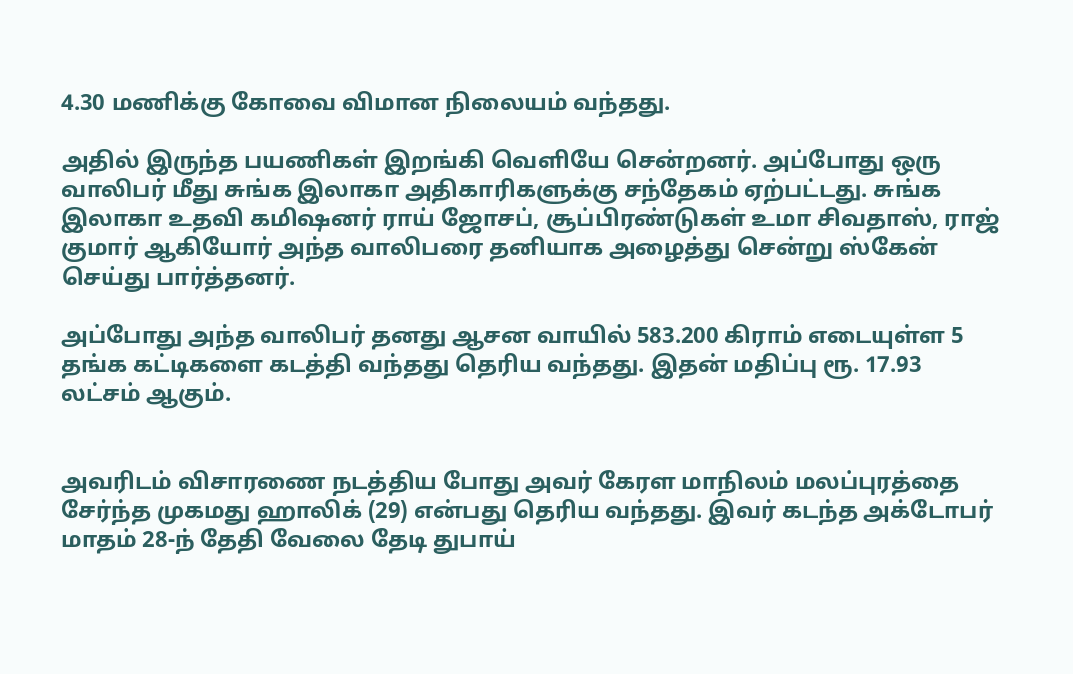4.30 மணிக்கு கோவை விமான நிலையம் வந்தது.

அதில் இருந்த பயணிகள் இறங்கி வெளியே சென்றனர். அப்போது ஒரு வாலிபர் மீது சுங்க இலாகா அதிகாரிகளுக்கு சந்தேகம் ஏற்பட்டது. சுங்க இலாகா உதவி கமி‌ஷனர் ராய் ஜோசப், சூப்பிரண்டுகள் உமா சிவதாஸ், ராஜ் குமார் ஆகியோர் அந்த வாலிபரை தனியாக அழைத்து சென்று ஸ்கேன் செய்து பார்த்தனர்.

அப்போது அந்த வாலிபர் தனது ஆசன வாயில் 583.200 கிராம் எடையுள்ள 5 தங்க கட்டிகளை கடத்தி வந்தது தெரிய வந்தது. இதன் மதிப்பு ரூ. 17.93 லட்சம் ஆகும்.


அவரிடம் விசாரணை நடத்திய போது அவர் கேரள மாநிலம் மலப்புரத்தை சேர்ந்த முகமது ஹாலிக் (29) என்பது தெரிய வந்தது. இவர் கடந்த அக்டோபர் மாதம் 28-ந் தேதி வேலை தேடி துபாய்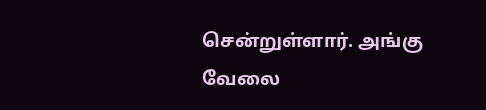சென்றுள்ளார். அங்கு வேலை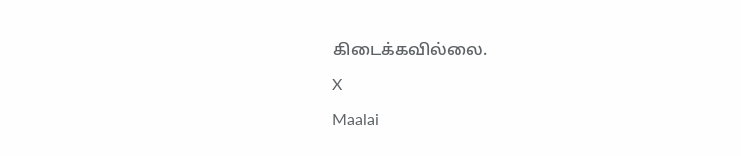கிடைக்கவில்லை.

X

Maalai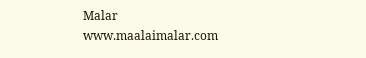Malar
www.maalaimalar.com